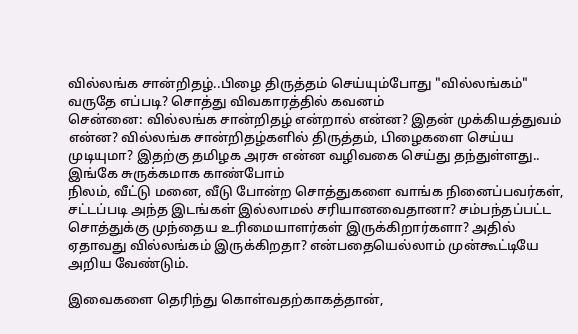வில்லங்க சான்றிதழ்..பிழை திருத்தம் செய்யும்போது "வில்லங்கம்" வருதே எப்படி? சொத்து விவகாரத்தில் கவனம்
சென்னை: வில்லங்க சான்றிதழ் என்றால் என்ன? இதன் முக்கியத்துவம் என்ன? வில்லங்க சான்றிதழ்களில் திருத்தம், பிழைகளை செய்ய முடியுமா? இதற்கு தமிழக அரசு என்ன வழிவகை செய்து தந்துள்ளது.. இங்கே சுருக்கமாக காண்போம்
நிலம், வீட்டு மனை, வீடு போன்ற சொத்துகளை வாங்க நினைப்பவர்கள், சட்டப்படி அந்த இடங்கள் இல்லாமல் சரியானவைதானா? சம்பந்தப்பட்ட சொத்துக்கு முந்தைய உரிமையாளர்கள் இருக்கிறார்களா? அதில் ஏதாவது வில்லங்கம் இருக்கிறதா? என்பதையெல்லாம் முன்கூட்டியே அறிய வேண்டும்.

இவைகளை தெரிந்து கொள்வதற்காகத்தான்,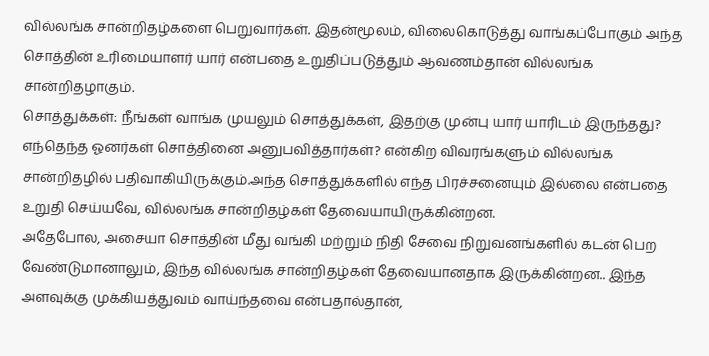வில்லங்க சான்றிதழ்களை பெறுவார்கள். இதன்மூலம், விலைகொடுத்து வாங்கப்போகும் அந்த சொத்தின் உரிமையாளர் யார் என்பதை உறுதிப்படுத்தும் ஆவணம்தான் வில்லங்க சான்றிதழாகும்.
சொத்துக்கள்: நீங்கள் வாங்க முயலும் சொத்துக்கள், இதற்கு முன்பு யார் யாரிடம் இருந்தது? எந்தெந்த ஓனர்கள் சொத்தினை அனுபவித்தார்கள்? என்கிற விவரங்களும் வில்லங்க சான்றிதழில் பதிவாகியிருக்கும்.அந்த சொத்துக்களில் எந்த பிரச்சனையும் இல்லை என்பதை உறுதி செய்யவே, வில்லங்க சான்றிதழ்கள் தேவையாயிருக்கின்றன.
அதேபோல, அசையா சொத்தின் மீது வங்கி மற்றும் நிதி சேவை நிறுவனங்களில் கடன் பெற வேண்டுமானாலும், இந்த வில்லங்க சான்றிதழ்கள் தேவையானதாக இருக்கின்றன.. இந்த அளவுக்கு முக்கியத்துவம் வாய்ந்தவை என்பதால்தான்,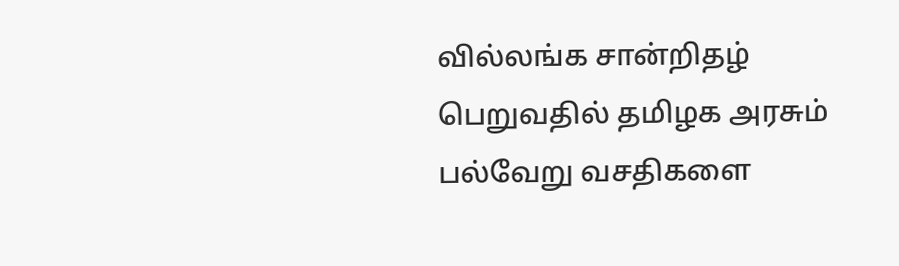வில்லங்க சான்றிதழ் பெறுவதில் தமிழக அரசும் பல்வேறு வசதிகளை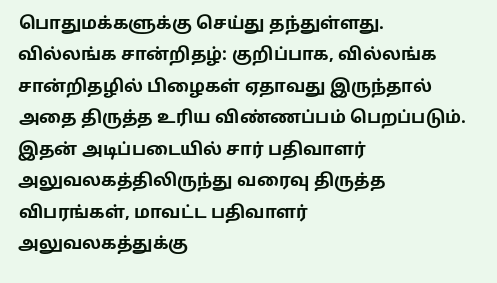பொதுமக்களுக்கு செய்து தந்துள்ளது.
வில்லங்க சான்றிதழ்: குறிப்பாக, வில்லங்க சான்றிதழில் பிழைகள் ஏதாவது இருந்தால் அதை திருத்த உரிய விண்ணப்பம் பெறப்படும். இதன் அடிப்படையில் சார் பதிவாளர் அலுவலகத்திலிருந்து வரைவு திருத்த விபரங்கள், மாவட்ட பதிவாளர் அலுவலகத்துக்கு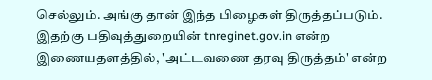செல்லும். அங்கு தான் இந்த பிழைகள் திருத்தப்படும்.
இதற்கு பதிவுத்துறையின் tnreginet.gov.in என்ற இணையதளத்தில், 'அட்டவணை தரவு திருத்தம்' என்ற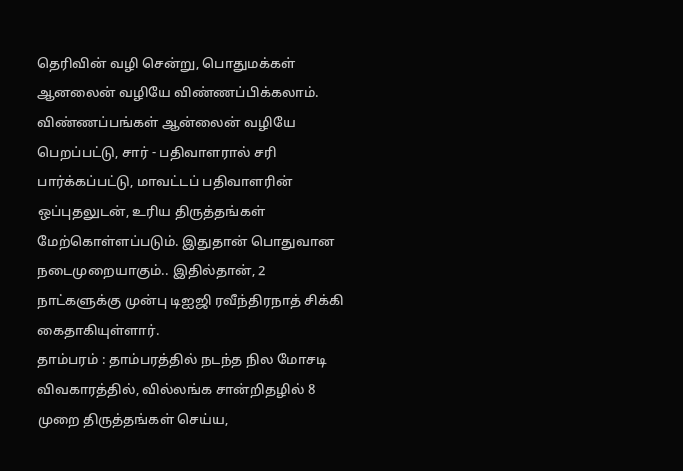தெரிவின் வழி சென்று, பொதுமக்கள் ஆனலைன் வழியே விண்ணப்பிக்கலாம். விண்ணப்பங்கள் ஆன்லைன் வழியே பெறப்பட்டு, சார் - பதிவாளரால் சரி பார்க்கப்பட்டு, மாவட்டப் பதிவாளரின் ஒப்புதலுடன், உரிய திருத்தங்கள் மேற்கொள்ளப்படும். இதுதான் பொதுவான நடைமுறையாகும்.. இதில்தான், 2 நாட்களுக்கு முன்பு டிஐஜி ரவீந்திரநாத் சிக்கி கைதாகியுள்ளார்.
தாம்பரம் : தாம்பரத்தில் நடந்த நில மோசடி விவகாரத்தில், வில்லங்க சான்றிதழில் 8 முறை திருத்தங்கள் செய்ய,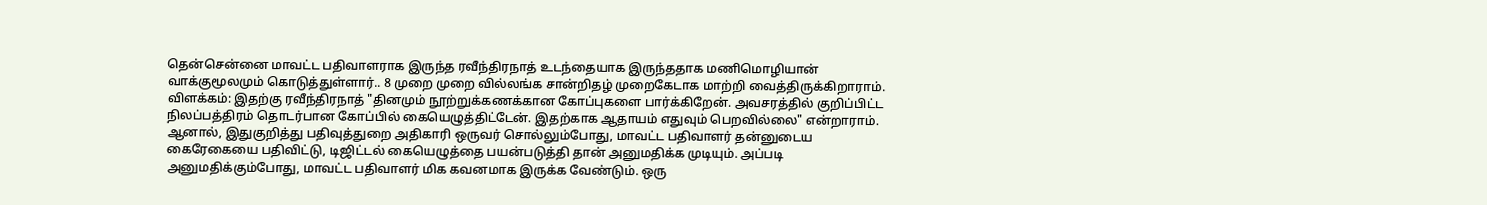தென்சென்னை மாவட்ட பதிவாளராக இருந்த ரவீந்திரநாத் உடந்தையாக இருந்ததாக மணிமொழியான் வாக்குமூலமும் கொடுத்துள்ளார்.. 8 முறை முறை வில்லங்க சான்றிதழ் முறைகேடாக மாற்றி வைத்திருக்கிறாராம்.
விளக்கம்: இதற்கு ரவீந்திரநாத் "தினமும் நூற்றுக்கணக்கான கோப்புகளை பார்க்கிறேன். அவசரத்தில் குறிப்பிட்ட நிலப்பத்திரம் தொடர்பான கோப்பில் கையெழுத்திட்டேன். இதற்காக ஆதாயம் எதுவும் பெறவில்லை" என்றாராம்.
ஆனால், இதுகுறித்து பதிவுத்துறை அதிகாரி ஒருவர் சொல்லும்போது, மாவட்ட பதிவாளர் தன்னுடைய கைரேகையை பதிவிட்டு, டிஜிட்டல் கையெழுத்தை பயன்படுத்தி தான் அனுமதிக்க முடியும். அப்படி அனுமதிக்கும்போது, மாவட்ட பதிவாளர் மிக கவனமாக இருக்க வேண்டும். ஒரு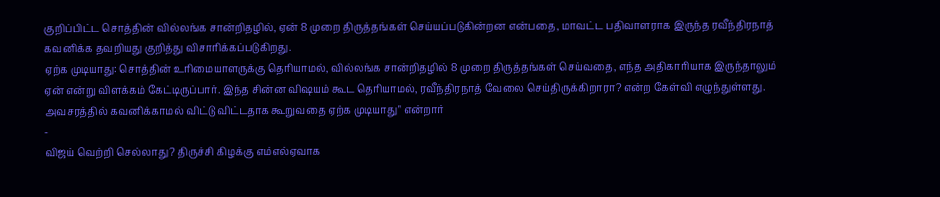குறிப்பிட்ட சொத்தின் வில்லங்க சான்றிதழில், ஏன் 8 முறை திருத்தங்கள் செய்யப்படுகின்றன என்பதை, மாவட்ட பதிவாளராக இருந்த ரவீந்திரநாத் கவனிக்க தவறியது குறித்து விசாரிக்கப்படுகிறது.
ஏற்க முடியாது: சொத்தின் உரிமையாளருக்கு தெரியாமல், வில்லங்க சான்றிதழில் 8 முறை திருத்தங்கள் செய்வதை, எந்த அதிகாரியாக இருந்தாலும் ஏன் என்று விளக்கம் கேட்டிருப்பார். இந்த சின்ன விஷயம் கூட தெரியாமல், ரவீந்திரநாத் வேலை செய்திருக்கிறாரா? என்ற கேள்வி எழுந்துள்ளது. அவசரத்தில் கவனிக்காமல் விட்டு விட்டதாக கூறுவதை ஏற்க முடியாது" என்றார்
-
விஜய் வெற்றி செல்லாது? திருச்சி கிழக்கு எம்எல்ஏவாக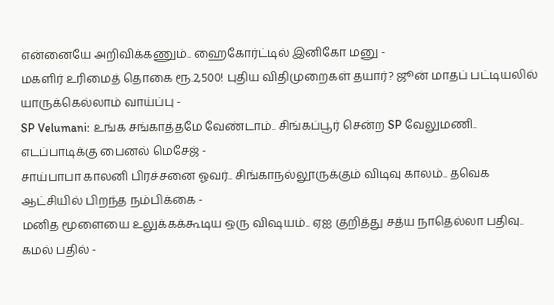என்னையே அறிவிக்கணும்.. ஹைகோர்ட்டில் இனிகோ மனு -
மகளிர் உரிமைத் தொகை ரூ.2,500! புதிய விதிமுறைகள் தயார்? ஜூன் மாதப் பட்டியலில் யாருக்கெல்லாம் வாய்ப்பு -
SP Velumani: உங்க சங்காத்தமே வேண்டாம்.. சிங்கப்பூர் சென்ற SP வேலுமணி.. எடப்பாடிக்கு பைனல் மெசேஜ் -
சாய்பாபா காலனி பிரச்சனை ஓவர்.. சிங்காநல்லூருக்கும் விடிவு காலம்.. தவெக ஆட்சியில் பிறந்த நம்பிக்கை -
மனித மூளையை உலுக்கக்கூடிய ஒரு விஷயம்.. ஏஐ குறித்து சத்ய நாதெல்லா பதிவு.. கமல் பதில் -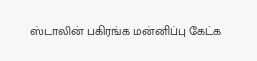ஸ்டாலின் பகிரங்க மன்னிப்பு கேட்க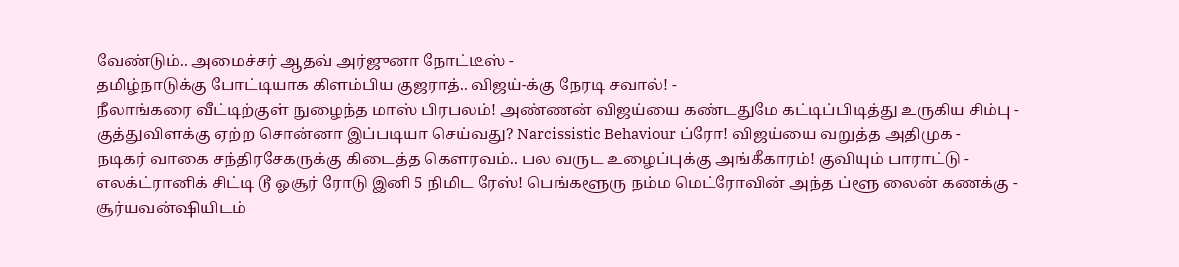வேண்டும்.. அமைச்சர் ஆதவ் அர்ஜுனா நோட்டீஸ் -
தமிழ்நாடுக்கு போட்டியாக கிளம்பிய குஜராத்.. விஜய்-க்கு நேரடி சவால்! -
நீலாங்கரை வீட்டிற்குள் நுழைந்த மாஸ் பிரபலம்! அண்ணன் விஜய்யை கண்டதுமே கட்டிப்பிடித்து உருகிய சிம்பு -
குத்துவிளக்கு ஏற்ற சொன்னா இப்படியா செய்வது? Narcissistic Behaviour ப்ரோ! விஜய்யை வறுத்த அதிமுக -
நடிகர் வாகை சந்திரசேகருக்கு கிடைத்த கௌரவம்.. பல வருட உழைப்புக்கு அங்கீகாரம்! குவியும் பாராட்டு -
எலக்ட்ரானிக் சிட்டி டூ ஓசூர் ரோடு இனி 5 நிமிட ரேஸ்! பெங்களூரு நம்ம மெட்ரோவின் அந்த ப்ளூ லைன் கணக்கு -
சூர்யவன்ஷியிடம்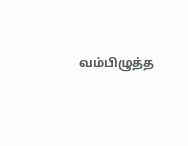வம்பிழுத்த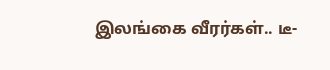இலங்கை வீரர்கள்.. டீ-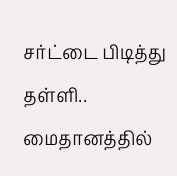சர்ட்டை பிடித்து தள்ளி.. மைதானத்தில்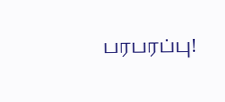பரபரப்பு!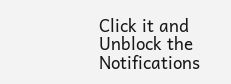Click it and Unblock the Notifications